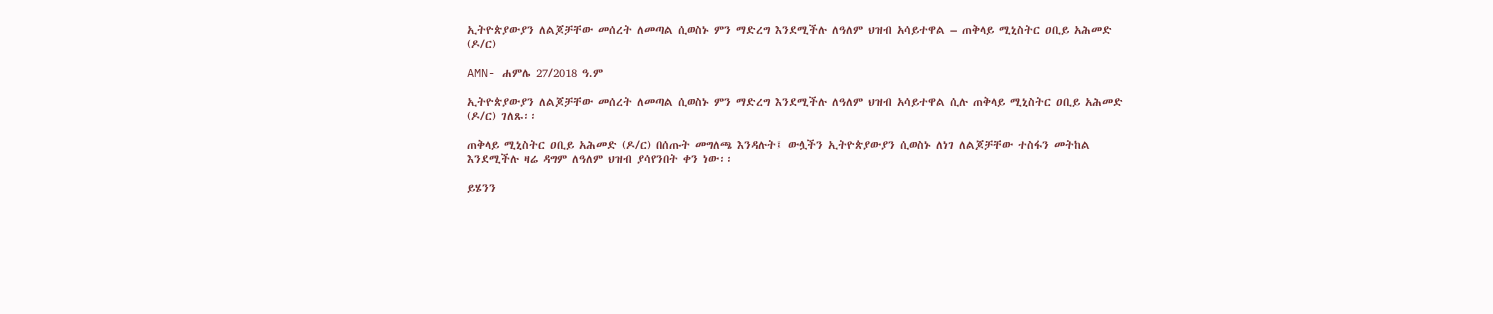ኢትዮጵያውያን ለልጆቻቸው መሰረት ለመጣል ሲወስኑ ምን ማድረግ እንደሚችሉ ለዓለም ህዝብ አሳይተዋል – ጠቅላይ ሚኒስትር ዐቢይ አሕመድ (ዶ/ር)

AMN- ሐምሌ 27/2018 ዓ.ም

ኢትዮጵያውያን ለልጆቻቸው መሰረት ለመጣል ሲወስኑ ምን ማድረግ እንደሚችሉ ለዓለም ህዝብ አሳይተዋል ሲሉ ጠቅላይ ሚኒስትር ዐቢይ አሕመድ (ዶ/ር) ገለጹ፡፡

ጠቅላይ ሚኒስትር ዐቢይ አሕመድ (ዶ/ር) በሰጡት መግለጫ እንዳሉት፤ ውሏችን ኢትዮጵያውያን ሲወስኑ ለነገ ለልጆቻቸው ተስፋን መትከል እንደሚችሉ ዛሬ ዳግም ለዓለም ህዝብ ያሳየንበት ቀን ነው፡፡

ይሄንን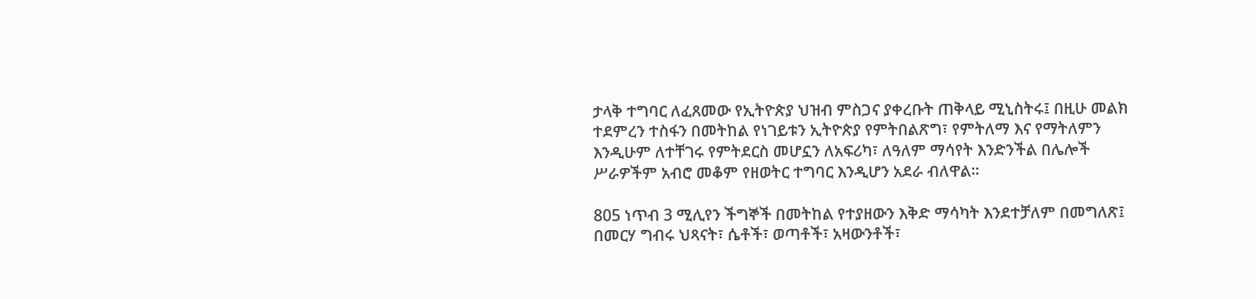ታላቅ ተግባር ለፈጸመው የኢትዮጵያ ህዝብ ምስጋና ያቀረቡት ጠቅላይ ሚኒስትሩ፤ በዚሁ መልክ ተደምረን ተስፋን በመትከል የነገይቱን ኢትዮጵያ የምትበልጽግ፣ የምትለማ እና የማትለምን እንዲሁም ለተቸገሩ የምትደርስ መሆኗን ለአፍሪካ፣ ለዓለም ማሳየት እንድንችል በሌሎች ሥራዎችም አብሮ መቆም የዘወትር ተግባር እንዲሆን አደራ ብለዋል፡፡

805 ነጥብ 3 ሚሊየን ችግኞች በመትከል የተያዘውን እቅድ ማሳካት እንደተቻለም በመግለጽ፤ በመርሃ ግብሩ ህጻናት፣ ሴቶች፣ ወጣቶች፣ አዛውንቶች፣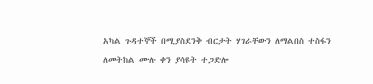አካል ጉዳተኞች በሚያስደንቅ ብርታት ሃገራቸውን ለማልበስ ተስፋን ለመትከል ሙሉ ቀን ያሳዩት ተጋድሎ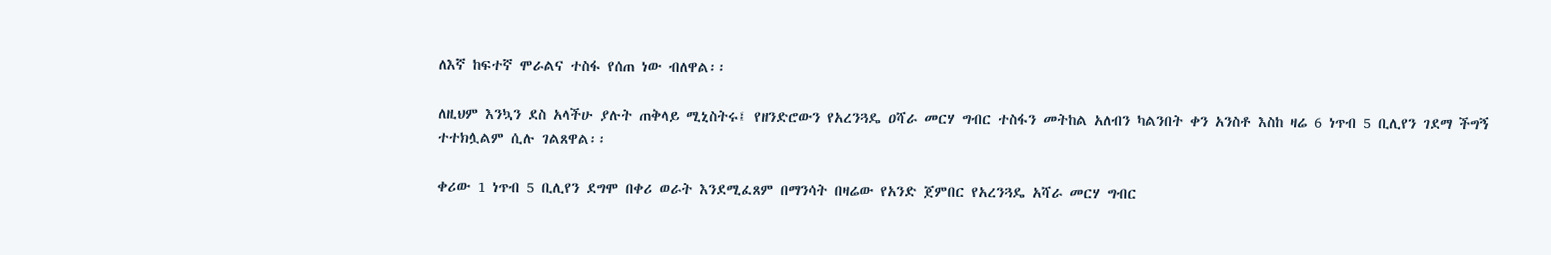ለእኛ ከፍተኛ ሞራልና ተስፋ የሰጠ ነው ብለዋል፡፡

ለዚህም እንኳን ደስ አላችሁ ያሉት ጠቅላይ ሚኒስትሩ፤ የዘንድሮውን የአረንጓዴ ዐሻራ መርሃ ግብር ተስፋን መትከል አለብን ካልንበት ቀን አንስቶ እስከ ዛሬ 6 ነጥብ 5 ቢሊየን ገደማ ችግኝ ተተክሏልም ሲሉ ገልጸዋል፡፡

ቀሪው 1 ነጥብ 5 ቢሊየን ደግሞ በቀሪ ወራት እንደሚፈጸም በማንሳት በዛሬው የአንድ ጀምበር የአረንጓዴ አሻራ መርሃ ግብር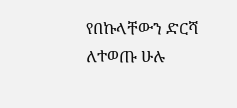የበኩላቸውን ድርሻ ለተወጡ ሁሉ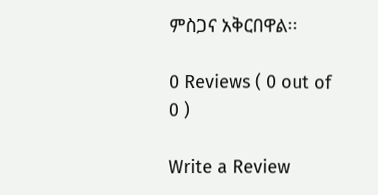ምስጋና አቅርበዋል፡፡

0 Reviews ( 0 out of 0 )

Write a Review